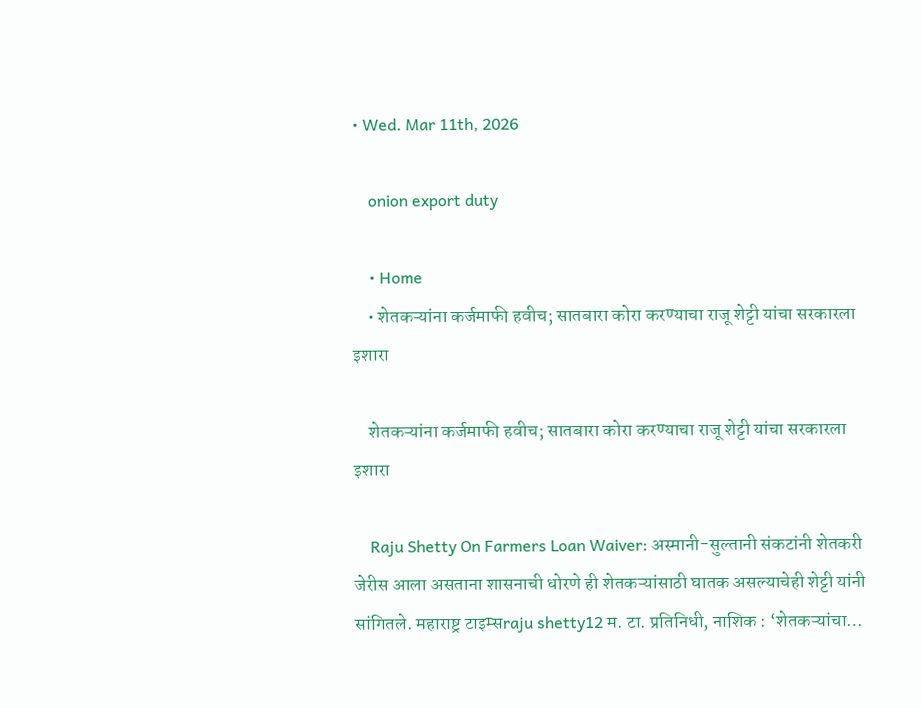• Wed. Mar 11th, 2026

    onion export duty

    • Home
    • शेतकऱ्यांना कर्जमाफी हवीच; सातबारा कोरा करण्याचा राजू शेट्टी यांचा सरकारला इशारा

    शेतकऱ्यांना कर्जमाफी हवीच; सातबारा कोरा करण्याचा राजू शेट्टी यांचा सरकारला इशारा

    Raju Shetty On Farmers Loan Waiver: अस्मानी-सुल्तानी संकटांनी शेतकरी जेरीस आला असताना शासनाची धोरणे ही शेतकऱ्यांसाठी घातक असल्याचेही शेट्टी यांनी सांगितले. महाराष्ट्र टाइम्सraju shetty12 म. टा. प्रतिनिधी, नाशिक : ‘शेतकऱ्यांचा…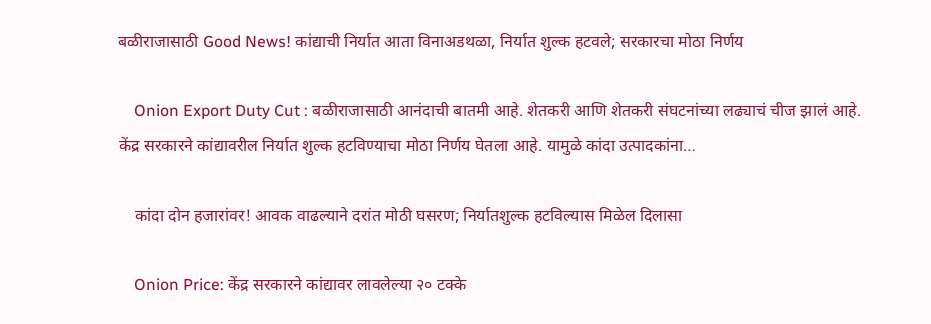बळीराजासाठी Good News! कांद्याची निर्यात आता विनाअडथळा, निर्यात शुल्क हटवले; सरकारचा मोठा निर्णय

    Onion Export Duty Cut : बळीराजासाठी आनंदाची बातमी आहे. शेतकरी आणि शेतकरी संघटनांच्या लढ्याचं चीज झालं आहे. केंद्र सरकारने कांद्यावरील निर्यात शुल्क हटविण्याचा मोठा निर्णय घेतला आहे. यामुळे कांदा उत्पादकांना…

    कांदा दोन हजारांवर! आवक वाढल्याने दरांत मोठी घसरण; निर्यातशुल्क हटविल्यास मिळेल दिलासा

    Onion Price: केंद्र सरकारने कांद्यावर लावलेल्या २० टक्के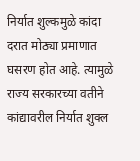निर्यात शुल्कमुळे कांदा दरात मोठ्या प्रमाणात घसरण होत आहे. त्यामुळे राज्य सरकारच्या वतीने कांद्यावरील निर्यात शुक्ल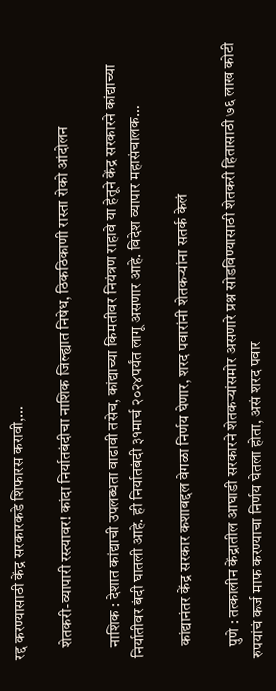रद्द करण्यासाठी केंद्र सरकारकडे शिफारस करावी,…

    शेतकरी-व्यापारी रस्त्यावर! कांदा निर्यातबंदीचा नाशिक जिल्ह्यात निषेध, ठिकठिकाणी रास्ता रोको आंदोलन

    नाशिक : देशात कांद्याची उपलब्धता वाढावी तसेच, कांद्याच्या किमतीवर नियंत्रण राहावे या हेतूने केंद्र सरकारने कांद्याच्या निर्यातीवर बंदी घातली आहे. ही निर्यातबंदी ३१मार्च २०२४पर्यंत लागू असणार आहे. विदेश व्यापार महासंचालक…

    कांद्यानंतर केंद्र सरकार कशाबद्दल वेगळा निर्णय घेणार, शरद पवारांनी शेतकऱ्यांना सतर्क केलं

    पुणे : तत्कालीन केंद्रातील आघाडी सरकारने शेतकऱ्यांसमोर असणारे प्रश्न सोडविण्यासाठी शेतकरी हितासाठी ७६ लाख कोटी रुपयांचं कर्ज माफ करण्याचा निर्णय घेतला होता, असं शरद पवार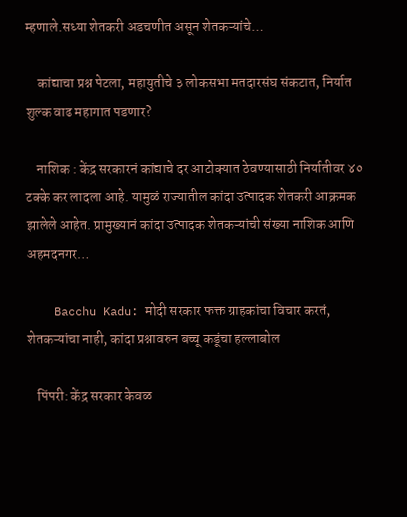म्हणाले.सध्या शेतकरी अडचणीत असून शेतकऱ्यांचे…

    कांद्याचा प्रश्न पेटला, महायुतीचे ३ लोकसभा मतदारसंघ संकटात, निर्यात शुल्क वाढ महागात पडणार?

    नाशिक : केंद्र सरकारनं कांद्याचे दर आटोक्यात ठेवण्यासाठी निर्यातीवर ४० टक्के कर लादला आहे. यामुळं राज्यातील कांदा उत्पादक शेतकरी आक्रमक झालेले आहेत. प्रामुख्यानं कांदा उत्पादक शेतकऱ्यांची संख्या नाशिक आणि अहमदनगर…

    Bacchu Kadu: मोदी सरकार फक्त ग्राहकांचा विचार करतं, शेतकऱ्यांचा नाही, कांदा प्रश्नावरुन बच्चू कडूंचा हल्लाबोल

    पिंपरी: केंद्र सरकार केवळ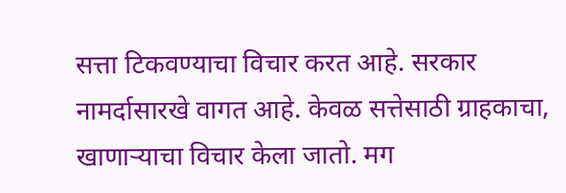सत्ता टिकवण्याचा विचार करत आहे. सरकार नामर्दासारखे वागत आहे. केवळ सत्तेसाठी ग्राहकाचा, खाणाऱ्याचा विचार केला जातो. मग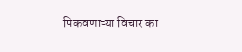पिकवणाऱ्या विचार का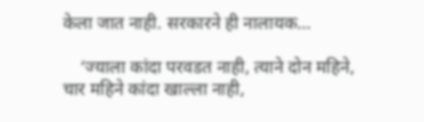केला जात नाही. सरकारने ही नालायक…

    ‘ज्याला कांदा परवडत नाही, त्याने दोन महिने, चार महिने कांदा खाल्ला नाही,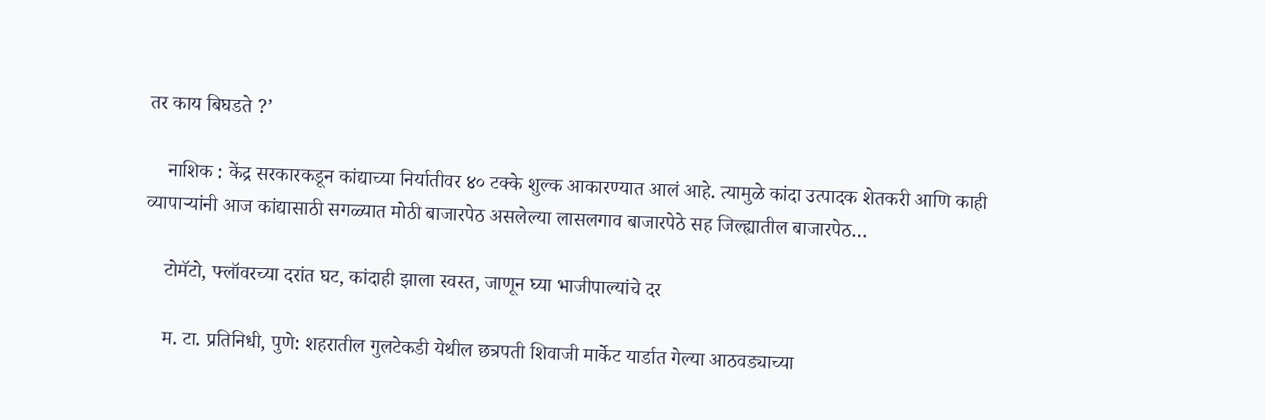तर काय बिघडते ?’

    नाशिक : केंद्र सरकारकडून कांद्याच्या निर्यातीवर ४० टक्के शुल्क आकारण्यात आलं आहे. त्यामुळे कांदा उत्पादक शेतकरी आणि काही व्यापाऱ्यांनी आज कांद्यासाठी सगळ्यात मोठी बाजारपेठ असलेल्या लासलगाव बाजारपेठे सह जिल्ह्यातील बाजारपेठ…

    टोमॅटो, फ्लॉवरच्या दरांत घट, कांदाही झाला स्वस्त, जाणून घ्या भाजीपाल्यांचे दर

    म. टा. प्रतिनिधी, पुणे: शहरातील गुलटेकडी येथील छत्रपती शिवाजी मार्केट यार्डात गेल्या आठवड्याच्या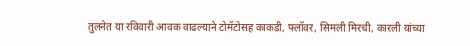तुलनेत या रविवारी आवक वाढल्याने टोमॅटोसह काकडी, फ्लॉवर, सिमली मिरची, कारली यांच्या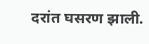दरांत घसरण झाली.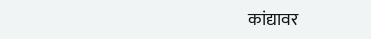कांद्यावर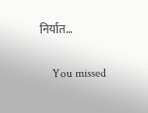निर्यात…

    You missed